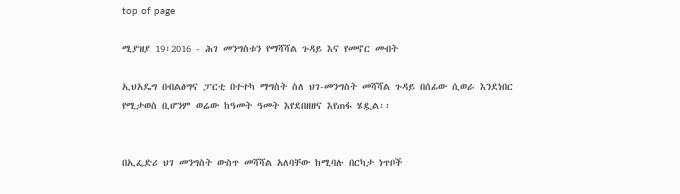top of page

ሚያዝያ 19፣2016 - ሕገ መንግስቱን የማሻሻል ጉዳይ እና የመኖር መብት

ኢህአዴግ በብልፅግና ፓርቲ በተተካ ማግስት ስለ ህገ-መንግስት መሻሻል ጉዳይ በሰፊው ሲወራ እንደነበር የሚታወስ ቢሆንም ወሬው ከዓመት ዓመት እየደበዘዘና እየጠፋ ሄዷል፡፡


በኢፌድሪ ህገ መንግስት ውስጥ መሻሻል አለባቸው ከሚባሉ በርካታ ነጥቦች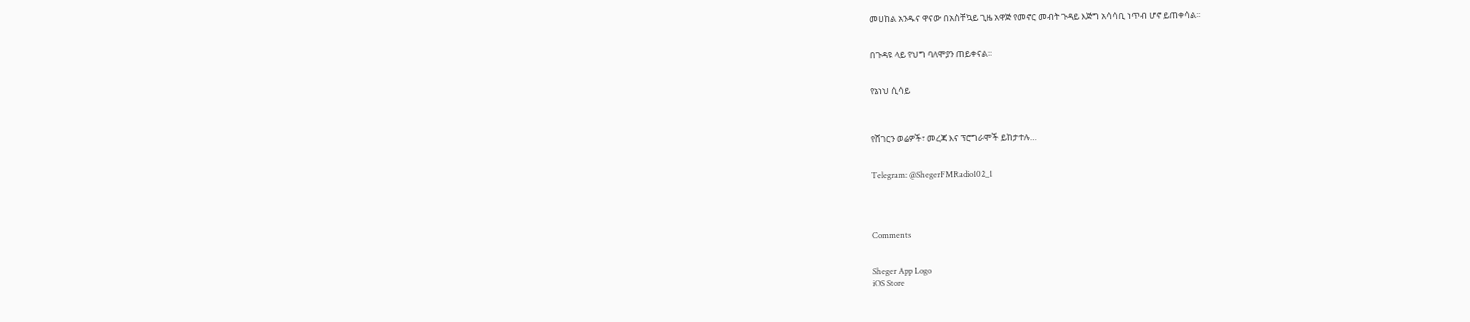መሀከል አንዱና ዋናው በአስቸኳይ ጊዜ አዋጅ የመኖር መብት ጉዳይ እጅግ አሳሳቢ ነጥብ ሆኖ ይጠቀሳል፡፡


በጉዳዩ ላይ የህግ ባለሞያን ጠይቀናል፡፡


የኔነህ ሲሳይ



የሸገርን ወሬዎች፣ መረጃ እና ፕሮግራሞች ይከታተሉ…


Telegram: @ShegerFMRadio102_1




Comments


Sheger App Logo
iOS Store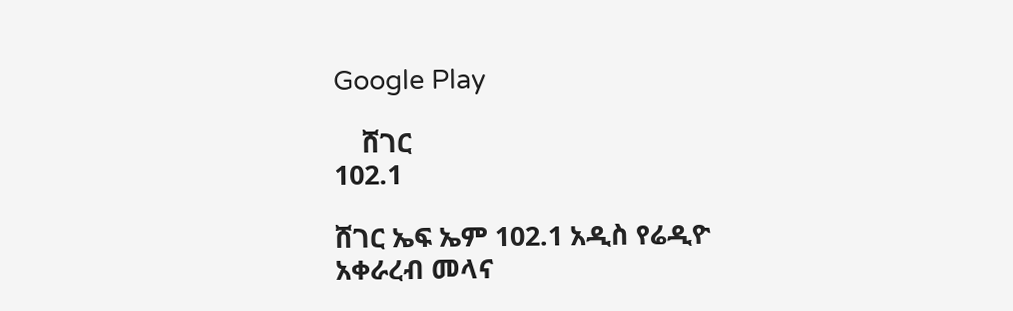Google Play

    ሸገር
102.1

ሸገር ኤፍ ኤም 102.1 አዲስ የሬዲዮ አቀራረብ መላና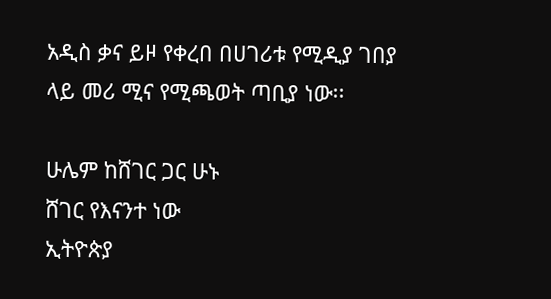አዲስ ቃና ይዞ የቀረበ በሀገሪቱ የሚዲያ ገበያ ላይ መሪ ሚና የሚጫወት ጣቢያ ነው፡፡

ሁሌም ከሸገር ጋር ሁኑ
ሸገር የእናንተ ነው
ኢትዮጵያ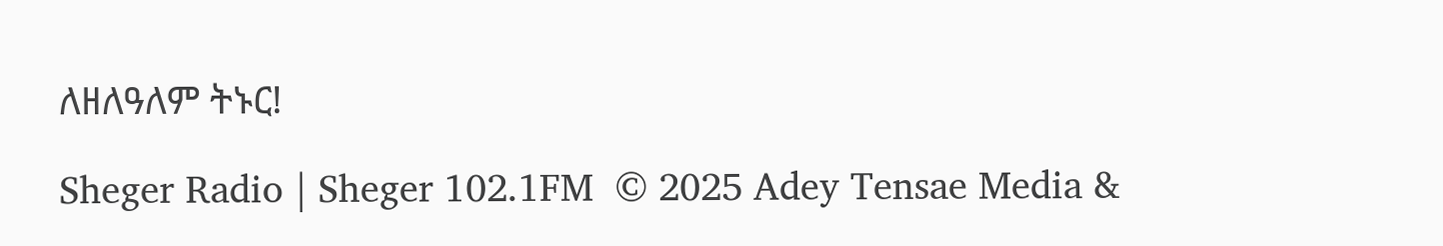ለዘለዓለም ትኑር!

Sheger Radio | Sheger 102.1FM  © 2025 Adey Tensae Media &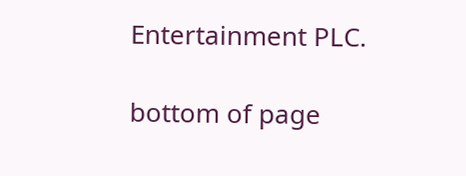Entertainment PLC.

bottom of page